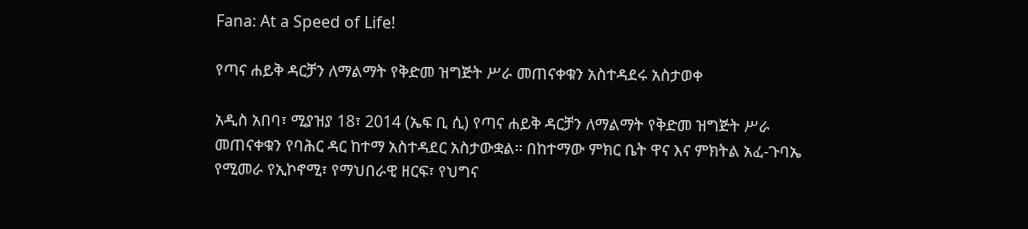Fana: At a Speed of Life!

የጣና ሐይቅ ዳርቻን ለማልማት የቅድመ ዝግጅት ሥራ መጠናቀቁን አስተዳደሩ አስታወቀ

አዲስ አበባ፣ ሚያዝያ 18፣ 2014 (ኤፍ ቢ ሲ) የጣና ሐይቅ ዳርቻን ለማልማት የቅድመ ዝግጅት ሥራ መጠናቀቁን የባሕር ዳር ከተማ አስተዳደር አስታውቋል፡፡ በከተማው ምክር ቤት ዋና እና ምክትል አፈ-ጉባኤ የሚመራ የኢኮኖሚ፣ የማህበራዊ ዘርፍ፣ የህግና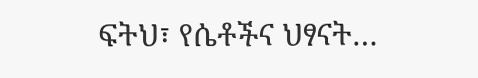ፍትህ፣ የሴቶችና ህፃናት…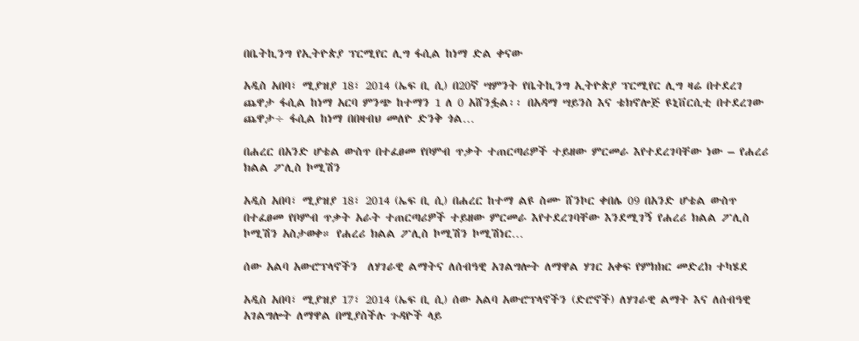በቤትኪንግ የኢትዮጵያ ፕርሚየር ሊግ ፋሲል ከነማ ድል ቀናው

አዲስ አበባ፣ ሚያዝያ 18፣ 2014 (ኤፍ ቢ ሲ) በ20ኛ ሣምንት የቤትኪንግ ኢትዮጵያ ፕርሚየር ሊግ ዛሬ በተደረገ ጨዋታ ፋሲል ከነማ አርባ ምንጭ ከተማን 1 ለ 0 አሸንፏል፡፡ በአዳማ ሣይንስ እና ቴክኖሎጅ ዩኒቨርሲቲ በተደረገው ጨዋታ÷ ፋሲል ከነማ በበዛብህ መለዮ ድንቅ ጎል…

በሐረር በአንድ ሆቴል ውስጥ በተፈፀመ የቦምብ ጥቃት ተጠርጣሪዎች ተይዘው ምርመራ እየተደረገባቸው ነው – የሐረሪ ክልል ፖሊስ ኮሚሽን

አዲስ አበባ፣ ሚያዝያ 18፣ 2014 (ኤፍ ቢ ሲ) በሐረር ከተማ ልዩ ስሙ ሸንኮር ቀበሌ 09 በአንድ ሆቴል ውስጥ በተፈፀመ የቦምብ ጥቃት አራት ተጠርጣሪዎች ተይዘው ምርመራ እየተደረገባቸው እንደሚገኝ የሐረሪ ክልል ፖሊስ ኮሚሽን አስታወቀ። የሐረሪ ክልል ፖሊስ ኮሚሽን ኮሚሽነር…

ሰው አልባ አውሮፕላኖችን  ለሃገራዊ ልማትና ለሰብዓዊ አገልግሎት ለማዋል ሃገር አቀፍ የምክክር መድረክ ተካሄደ

አዲስ አበባ፣ ሚያዝያ 17፣ 2014 (ኤፍ ቢ ሲ) ሰው አልባ አውሮፕላኖችን (ድሮኖች) ለሃገራዊ ልማት እና ለሰብዓዊ አገልግሎት ለማዋል በሚያስችሉ ጉዳዮች ላይ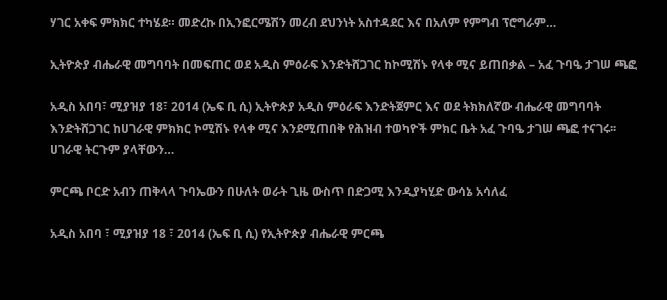ሃገር አቀፍ ምክክር ተካሄደ። መድረኩ በኢንፎርሜሽን መረብ ደህንነት አስተዳደር እና በአለም የምግብ ፕሮግራም…

ኢትዮጵያ ብሔራዊ መግባባት በመፍጠር ወደ አዲስ ምዕራፍ እንድትሸጋገር ከኮሚሽኑ የላቀ ሚና ይጠበቃል – አፈ ጉባዔ ታገሠ ጫፎ

አዲስ አበባ፣ ሚያዝያ 18፣ 2014 (ኤፍ ቢ ሲ) ኢትዮጵያ አዲስ ምዕራፍ እንድትጀምር እና ወደ ትክክለኛው ብሔራዊ መግባባት እንድትሸጋገር ከሀገራዊ ምክክር ኮሚሽኑ የላቀ ሚና እንደሚጠበቅ የሕዝብ ተወካዮች ምክር ቤት አፈ ጉባዔ ታገሠ ጫፎ ተናገሩ፡፡ ሀገራዊ ትርጉም ያላቸውን…

ምርጫ ቦርድ አብን ጠቅላላ ጉባኤውን በሁለት ወራት ጊዜ ውስጥ በድጋሚ እንዲያካሂድ ውሳኔ አሳለፈ

አዲስ አበባ ፣ ሚያዝያ 18 ፣ 2014 (ኤፍ ቢ ሲ) የኢትዮጵያ ብሔራዊ ምርጫ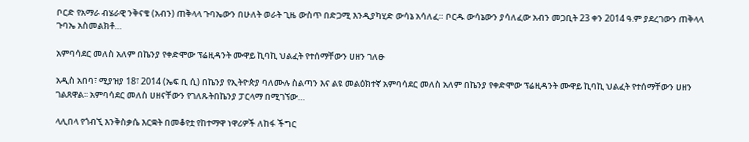ቦርድ የአማራ ብሄራዊ ንቅናቄ (አብን) ጠቅላላ ጉባኤውን በሁለት ወራት ጊዜ ውስጥ በድጋሚ እንዲያካሂድ ውሳኔ አሳለፈ። ቦርዱ ውሳኔውን ያሳለፈው አብን መጋቢት 23 ቀን 2014 ዓ.ም ያደረገውን ጠቅላላ ጉባኤ አስመልክቶ…

አምባሳደር መለስ አለም በኬንያ የቀድሞው ፕሬዚዳንት ሙዋይ ኪባኪ ህልፈት የተሰማቸውን ሀዘን ገለፁ

አዲስ አበባ፣ ሚያዝያ 18፣ 2014 (ኤፍ ቢ ሲ) በኬንያ የኢትዮጵያ ባለሙሉ ስልጣን እና ልዩ መልዕክተኛ አምባሳደር መለስ አለም በኬንያ የቀድሞው ፕሬዚዳንት ሙዋይ ኪባኪ ህልፈት የተሰማቸውን ሀዘን ገልጸዋል፡፡ አምባሳደር መለስ ሀዘናቸውን የገለጹትበኬንያ ፓርላማ በሚገኘው…

ላሊበላ የጎብኚ እንቅስቃሴ እርቋት በመቆየቷ የከተማዋ ነዋሪዎች ለከፋ ችግር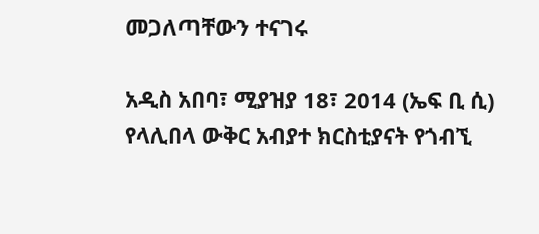መጋለጣቸውን ተናገሩ

አዲስ አበባ፣ ሚያዝያ 18፣ 2014 (ኤፍ ቢ ሲ) የላሊበላ ውቅር አብያተ ክርስቲያናት የጎብኚ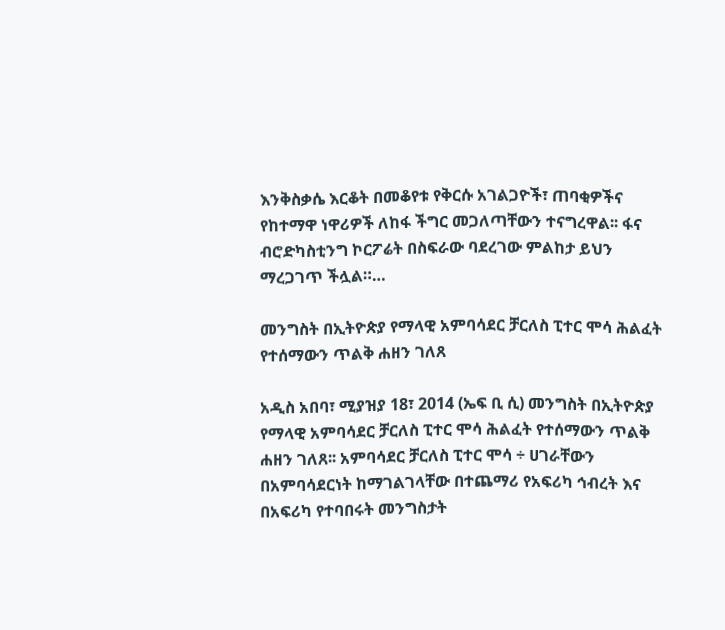እንቅስቃሴ እርቆት በመቆየቱ የቅርሱ አገልጋዮች፣ ጠባቂዎችና የከተማዋ ነዋሪዎች ለከፋ ችግር መጋለጣቸውን ተናግረዋል፡፡ ፋና ብሮድካስቲንግ ኮርፖሬት በስፍራው ባደረገው ምልከታ ይህን ማረጋገጥ ችሏል።…

መንግስት በኢትዮጵያ የማላዊ አምባሳደር ቻርለስ ፒተር ሞሳ ሕልፈት የተሰማውን ጥልቅ ሐዘን ገለጸ

አዲስ አበባ፣ ሚያዝያ 18፣ 2014 (ኤፍ ቢ ሲ) መንግስት በኢትዮጵያ የማላዊ አምባሳደር ቻርለስ ፒተር ሞሳ ሕልፈት የተሰማውን ጥልቅ ሐዘን ገለጸ፡፡ አምባሳደር ቻርለስ ፒተር ሞሳ ÷ ሀገራቸውን በአምባሳደርነት ከማገልገላቸው በተጨማሪ የአፍሪካ ኅብረት እና በአፍሪካ የተባበሩት መንግስታት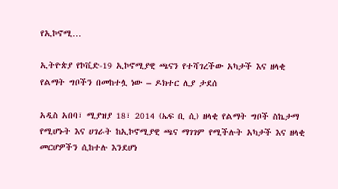የኢኮኖሚ…

ኢትዮጵያ የኮቪድ-19 ኢኮኖሚያዊ ጫናን የተሻገረችው አካታች እና ዘላቂ የልማት ግቦችን በመከተሏ ነው – ዶክተር ሊያ ታደሰ

አዲስ አበባ፣ ሚያዝያ 18፣ 2014 (ኤፍ ቢ ሲ) ዘላቂ የልማት ግቦች ስኬታማ የሚሆኑት እና ሀገራት ከኢኮኖሚያዊ ጫና ማገገም የሚችሉት አካታች እና ዘላቂ መርሆዎችን ሲከተሉ እንደሆነ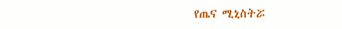የጤና ሚኒስትሯ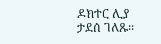ዶክተር ሊያ ታደሰ ገለጹ፡፡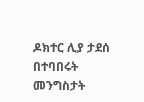ዶክተር ሊያ ታደሰ በተባበሩት መንግስታት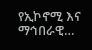የኢኮኖሚ እና ማኅበራዊ…